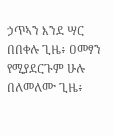ኃጥኣን እንደ ሣር በበቀሉ ጊዜ፥ ዐመፃን የሚያደርጉም ሁሉ በለመለሙ ጊዜ፥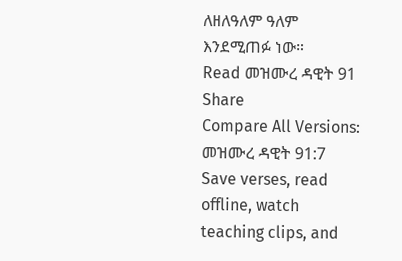ለዘለዓለም ዓለም እንደሚጠፉ ነው።
Read መዝሙረ ዳዊት 91
Share
Compare All Versions: መዝሙረ ዳዊት 91:7
Save verses, read offline, watch teaching clips, and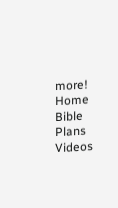more!
Home
Bible
Plans
Videos